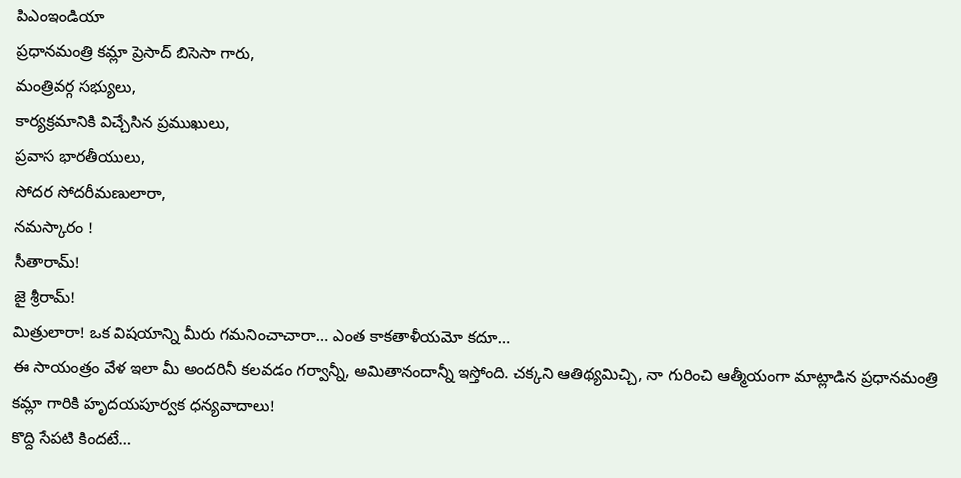పిఎంఇండియా
ప్రధానమంత్రి కమ్లా ప్రెసాద్ బిసెసా గారు,
మంత్రివర్గ సభ్యులు,
కార్యక్రమానికి విచ్చేసిన ప్రముఖులు,
ప్రవాస భారతీయులు,
సోదర సోదరీమణులారా,
నమస్కారం !
సీతారామ్!
జై శ్రీరామ్!
మిత్రులారా! ఒక విషయాన్ని మీరు గమనించాచారా… ఎంత కాకతాళీయమో కదూ…
ఈ సాయంత్రం వేళ ఇలా మీ అందరినీ కలవడం గర్వాన్నీ, అమితానందాన్నీ ఇస్తోంది. చక్కని ఆతిథ్యమిచ్చి, నా గురించి ఆత్మీయంగా మాట్లాడిన ప్రధానమంత్రి కమ్లా గారికి హృదయపూర్వక ధన్యవాదాలు!
కొద్ది సేపటి కిందటే…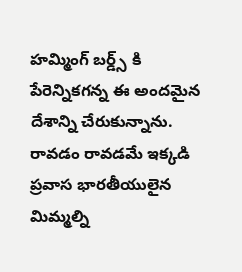హమ్మింగ్ బర్డ్స్ కి పేరెన్నికగన్న ఈ అందమైన దేశాన్ని చేరుకున్నాను. రావడం రావడమే ఇక్కడి ప్రవాస భారతీయులైన మిమ్మల్ని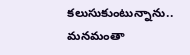కలుసుకుంటున్నాను.. మనమంతా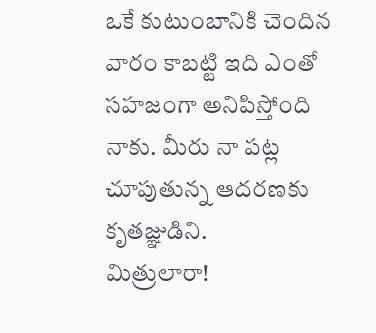ఒకే కుటుంబానికి చెందిన వారం కాబట్టి ఇది ఎంతో సహజంగా అనిపిస్తోంది నాకు. మీరు నా పట్ల చూపుతున్న ఆదరణకు కృతజ్ఞుడిని.
మిత్రులారా!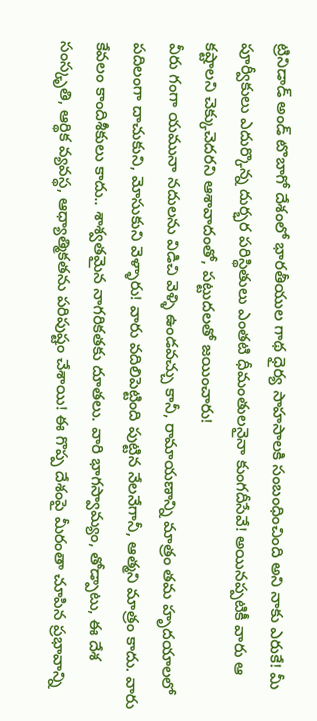ట్రినిడాడ్ అండ్ టొబాగో దేశంలో భారతీయుల గాథ ధైర్య సాహసాలకి సంబంధించింది అని నాకు ఎరుకే! మీ పూర్వీకులు ఎదుర్కొన్న దుర్భర పరిస్థితులు ఎంతటి ధీమంతులనైనా కుంగదీసేవే! అయినప్పటికీ వారు ఆ కష్టాలని చెక్కుచెదరని ఆశావాదంతో, పట్టుదలతో జయించారు!
వీరు గంగా యమునా నదులను విడిచి వెళ్ళి ఉండవచ్చు కానీ, రామాయణాన్ని మాత్రం తమ హృదయాలలో పదిలంగా దాచుకుని, మోసుకుని వెళ్ళారు! వారు వదిలిపెట్టింది పుట్టిన నేలనేగానీ, ఆత్మని మాత్రం కాదు. వారు కేవలం కాందిశీకులు కాదు.. శాశ్వతమైన నాగరికతకు దూతలు. వారి భాగస్వామ్యం, తోడ్పాటు, ఈ దేశ సంస్కృతి, ఆర్థిక వ్యవస్థ, ఆధ్యాత్మికతను పరిపుష్టం చేశాయి! ఈ గొప్ప దేశంపై మీరంతా చూపిన ప్రభావాన్ని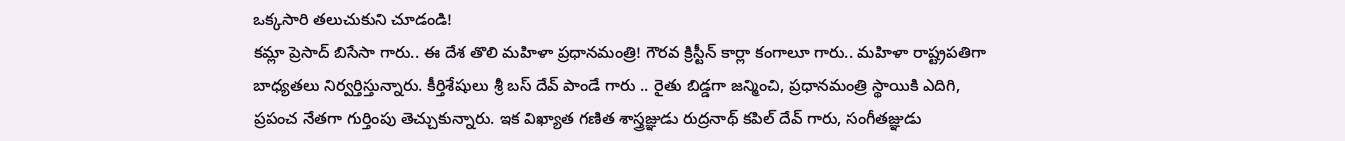ఒక్కసారి తలుచుకుని చూడండి!
కమ్లా ప్రెసాద్ బిసేసా గారు.. ఈ దేశ తొలి మహిళా ప్రధానమంత్రి! గౌరవ క్రిస్టీన్ కార్లా కంగాలూ గారు.. మహిళా రాష్ట్రపతిగా బాధ్యతలు నిర్వర్తిస్తున్నారు. కీర్తిశేషులు శ్రీ బస్ దేవ్ పాండే గారు .. రైతు బిడ్డగా జన్మించి, ప్రధానమంత్రి స్థాయికి ఎదిగి, ప్రపంచ నేతగా గుర్తింపు తెచ్చుకున్నారు. ఇక విఖ్యాత గణిత శాస్త్రజ్ఞుడు రుద్రనాథ్ కపిల్ దేవ్ గారు, సంగీతజ్ఞుడు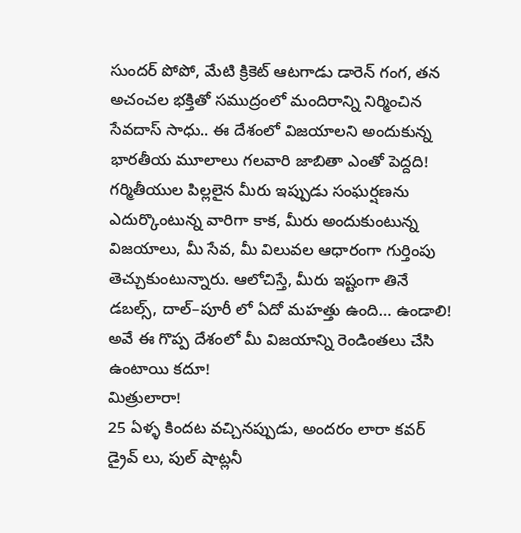సుందర్ పోపో, మేటి క్రికెట్ ఆటగాడు డారెన్ గంగ, తన అచంచల భక్తితో సముద్రంలో మందిరాన్ని నిర్మించిన సేవదాస్ సాధు.. ఈ దేశంలో విజయాలని అందుకున్న భారతీయ మూలాలు గలవారి జాబితా ఎంతో పెద్దది!
గర్మితీయుల పిల్లలైన మీరు ఇప్పుడు సంఘర్షణను ఎదుర్కొంటున్న వారిగా కాక, మీరు అందుకుంటున్న విజయాలు, మీ సేవ, మీ విలువల ఆధారంగా గుర్తింపు తెచ్చుకుంటున్నారు. ఆలోచిస్తే, మీరు ఇష్టంగా తినే డబల్స్, దాల్–పూరీ లో ఏదో మహత్తు ఉంది… ఉండాలి! అవే ఈ గొప్ప దేశంలో మీ విజయాన్ని రెండింతలు చేసి ఉంటాయి కదూ!
మిత్రులారా!
25 ఏళ్ళ కిందట వచ్చినప్పుడు, అందరం లారా కవర్ డ్రైవ్ లు, పుల్ షాట్లనీ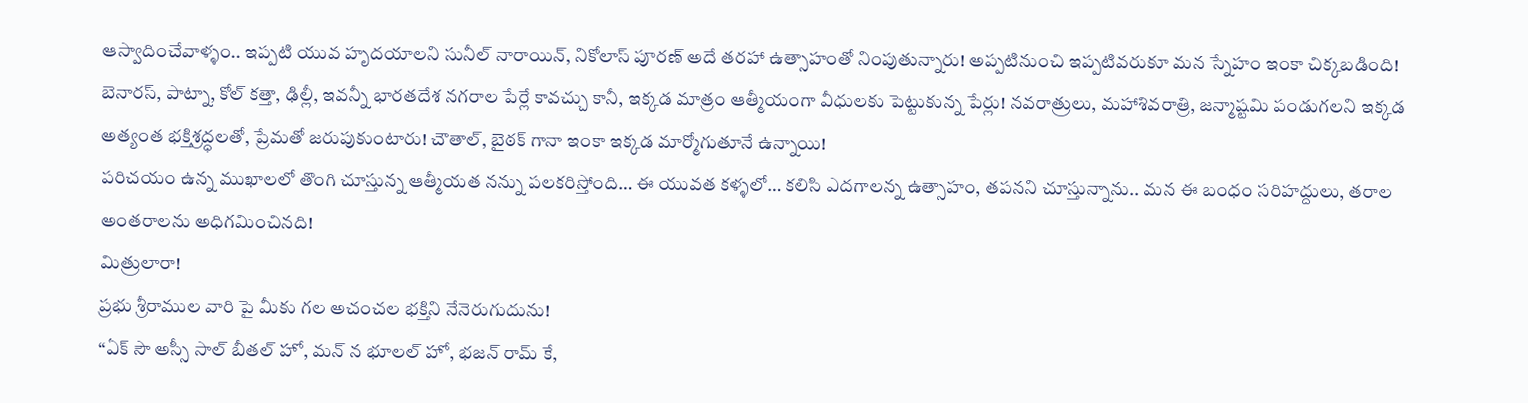ఆస్వాదించేవాళ్ళం.. ఇప్పటి యువ హృదయాలని సునీల్ నారాయిన్, నికోలాస్ పూరణ్ అదే తరహా ఉత్సాహంతో నింపుతున్నారు! అప్పటినుంచి ఇప్పటివరుకూ మన స్నేహం ఇంకా చిక్కబడింది!
బెనారస్, పాట్నా, కోల్ కత్తా, ఢిల్లీ, ఇవన్నీ భారతదేశ నగరాల పేర్లే కావచ్చు కానీ, ఇక్కడ మాత్రం ఆత్మీయంగా వీధులకు పెట్టుకున్న పేర్లు! నవరాత్రులు, మహాశివరాత్రి, జన్మాష్టమి పండుగలని ఇక్కడ అత్యంత భక్తిశ్రద్ధలతో, ప్రేమతో జరుపుకుంటారు! చౌతాల్, బైఠక్ గానా ఇంకా ఇక్కడ మార్మోగుతూనే ఉన్నాయి!
పరిచయం ఉన్న ముఖాలలో తొంగి చూస్తున్న ఆత్మీయత నన్ను పలకరిస్తోంది… ఈ యువత కళ్ళలో… కలిసి ఎదగాలన్న ఉత్సాహం, తపనని చూస్తున్నాను.. మన ఈ బంధం సరిహద్దులు, తరాల అంతరాలను అధిగమించినది!
మిత్రులారా!
ప్రభు శ్రీరాముల వారి పై మీకు గల అచంచల భక్తిని నేనెరుగుదును!
“ఏక్ సౌ అస్సీ సాల్ బీతల్ హో, మన్ న భూలల్ హో, భజన్ రామ్ కే,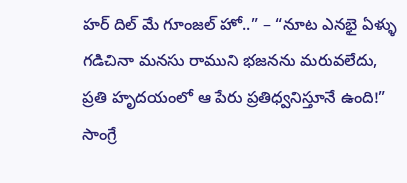హర్ దిల్ మే గూంజల్ హో..” – “నూట ఎనభై ఏళ్ళు గడిచినా మనసు రాముని భజనను మరువలేదు, ప్రతి హృదయంలో ఆ పేరు ప్రతిధ్వనిస్తూనే ఉంది!”
సాంగ్రే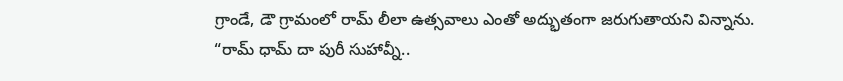గ్రాండే, డౌ గ్రామంలో రామ్ లీలా ఉత్సవాలు ఎంతో అద్భుతంగా జరుగుతాయని విన్నాను.
“రామ్ ధామ్ దా పురీ సుహావ్నీ..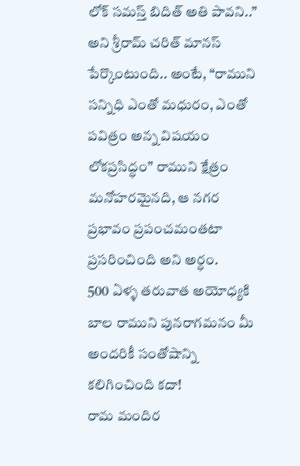లోక్ సమస్త్ బిదిత్ అతి పావని..” అని శ్రీరామ్ చరిత్ మానస్ పేర్కొంటుంది.. అంటే, “రాముని సన్నిధి ఎంతో మధురం, ఎంతో పవిత్రం అన్న విషయం లోకప్రసిద్ధం” రాముని క్షేత్రం మనోహరమైనది, ఆ నగర ప్రభావం ప్రపంచమంతటా ప్రసరించింది అని అర్ధం.
500 ఏళ్ళ తరువాత అయోధ్యకి బాల రాముని పునరాగమనం మీ అందరికీ సంతోషాన్ని కలిగించింది కదా!
రామ మందిర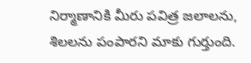నిర్మాణానికి మీరు పవిత్ర జలాలను, శిలలను పంపారని మాకు గుర్తుంది.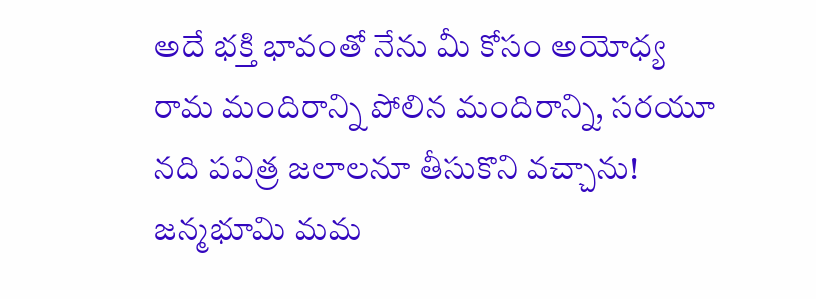అదే భక్తి భావంతో నేను మీ కోసం అయోధ్య రామ మందిరాన్ని పోలిన మందిరాన్ని, సరయూ నది పవిత్ర జలాలనూ తీసుకొని వచ్చాను!
జన్మభూమి మమ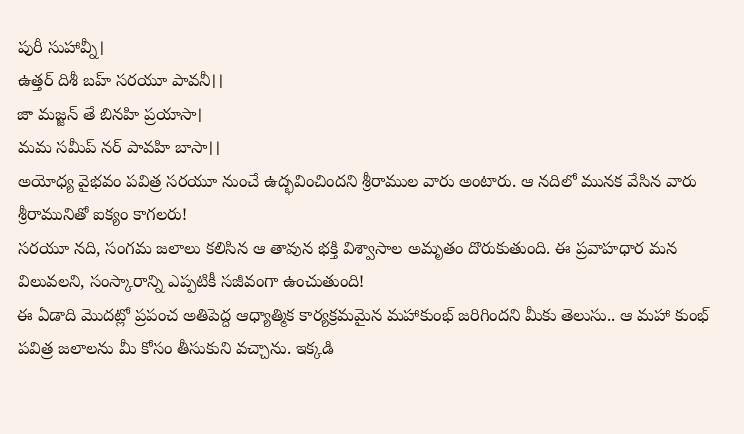పురీ సుహావ్నీ।
ఉత్తర్ దిశీ బహ్ సరయూ పావనీ।।
జా మజ్జన్ తే బినహి ప్రయాసా।
మమ సమీప్ నర్ పావహి బాసా।।
అయోధ్య వైభవం పవిత్ర సరయూ నుంచే ఉద్భవించిందని శ్రీరాముల వారు అంటారు. ఆ నదిలో మునక వేసిన వారు శ్రీరామునితో ఐక్యం కాగలరు!
సరయూ నది, సంగమ జలాలు కలిసిన ఆ తావున భక్తి విశ్వాసాల అమృతం దొరుకుతుంది. ఈ ప్రవాహధార మన విలువలని, సంస్కారాన్ని ఎప్పటికీ సజీవంగా ఉంచుతుంది!
ఈ ఏడాది మొదట్లో ప్రపంచ అతిపెద్ద ఆధ్యాత్మిక కార్యక్రమమైన మహాకుంభ్ జరిగిందని మీకు తెలుసు.. ఆ మహా కుంభ్ పవిత్ర జలాలను మీ కోసం తీసుకుని వచ్చాను. ఇక్కడి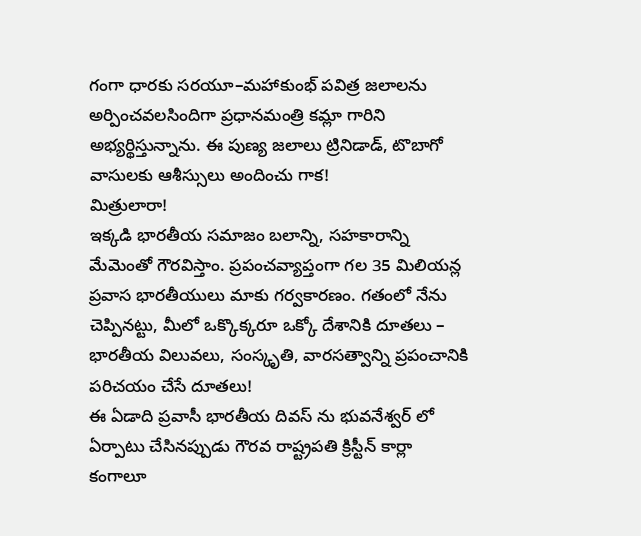గంగా ధారకు సరయూ–మహాకుంభ్ పవిత్ర జలాలను అర్పించవలసిందిగా ప్రధానమంత్రి కమ్లా గారిని అభ్యర్థిస్తున్నాను. ఈ పుణ్య జలాలు ట్రినిడాడ్, టొబాగో వాసులకు ఆశీస్సులు అందించు గాక!
మిత్రులారా!
ఇక్కడి భారతీయ సమాజం బలాన్ని, సహకారాన్ని మేమెంతో గౌరవిస్తాం. ప్రపంచవ్యాప్తంగా గల 35 మిలియన్ల ప్రవాస భారతీయులు మాకు గర్వకారణం. గతంలో నేను చెప్పినట్టు, మీలో ఒక్కొక్కరూ ఒక్కో దేశానికి దూతలు – భారతీయ విలువలు, సంస్కృతి, వారసత్వాన్ని ప్రపంచానికి పరిచయం చేసే దూతలు!
ఈ ఏడాది ప్రవాసీ భారతీయ దివస్ ను భువనేశ్వర్ లో ఏర్పాటు చేసినప్పుడు గౌరవ రాష్ట్రపతి క్రిస్టీన్ కార్లా కంగాలూ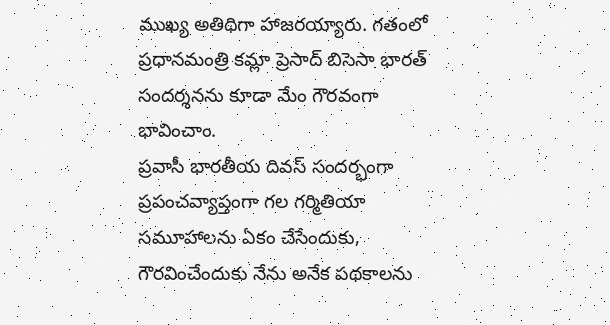ముఖ్య అతిథిగా హాజరయ్యారు. గతంలో ప్రధానమంత్రి కమ్లా ప్రెసాద్ బిసెసా భారత్ సందర్శనను కూడా మేం గౌరవంగా భావించాం.
ప్రవాసీ భారతీయ దివస్ సందర్భంగా ప్రపంచవ్యాప్తంగా గల గర్మితియా సమూహాలను ఏకం చేసేందుకు, గౌరవించేందుకు నేను అనేక పథకాలను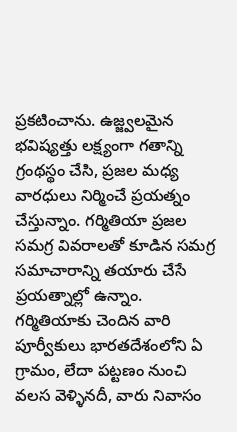ప్రకటించాను. ఉజ్జ్వలమైన భవిష్యత్తు లక్ష్యంగా గతాన్ని గ్రంథస్థం చేసి, ప్రజల మధ్య వారధులు నిర్మించే ప్రయత్నం చేస్తున్నాం. గర్మితియా ప్రజల సమగ్ర వివరాలతో కూడిన సమగ్ర సమాచారాన్ని తయారు చేసే ప్రయత్నాల్లో ఉన్నాం.
గర్మితియాకు చెందిన వారి పూర్వీకులు భారతదేశంలోని ఏ గ్రామం, లేదా పట్టణం నుంచి వలస వెళ్ళినదీ, వారు నివాసం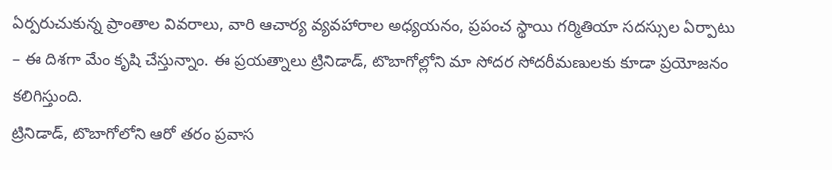ఏర్పరుచుకున్న ప్రాంతాల వివరాలు, వారి ఆచార్య వ్యవహారాల అధ్యయనం, ప్రపంచ స్థాయి గర్మితియా సదస్సుల ఏర్పాటు – ఈ దిశగా మేం కృషి చేస్తున్నాం. ఈ ప్రయత్నాలు ట్రినిడాడ్, టొబాగోల్లోని మా సోదర సోదరీమణులకు కూడా ప్రయోజనం కలిగిస్తుంది.
ట్రినిడాడ్, టొబాగోలోని ఆరో తరం ప్రవాస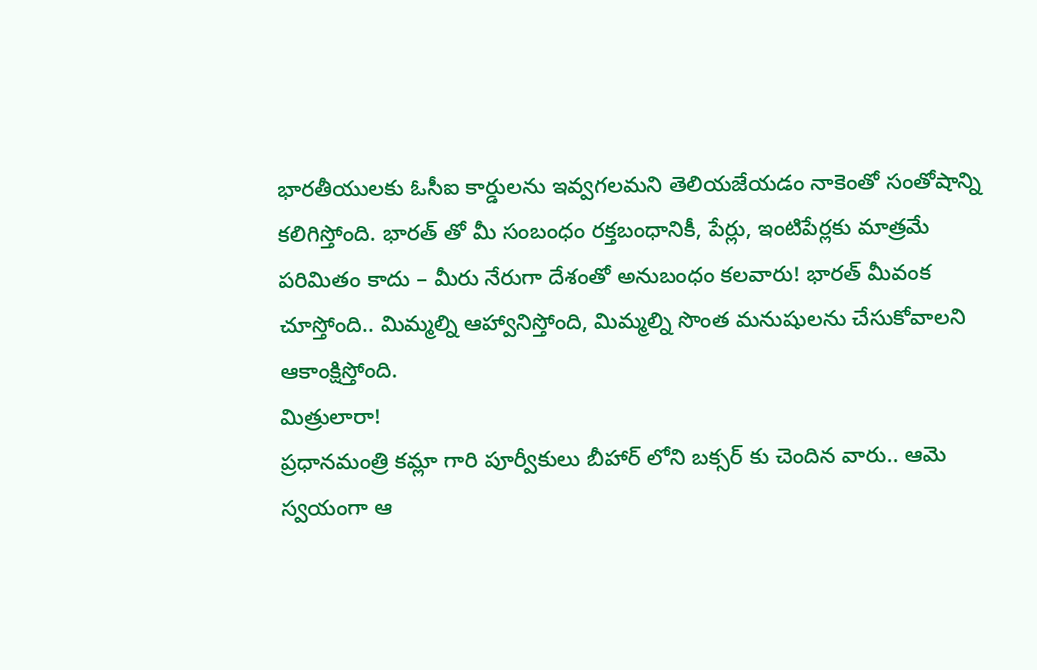భారతీయులకు ఓసీఐ కార్డులను ఇవ్వగలమని తెలియజేయడం నాకెంతో సంతోషాన్ని కలిగిస్తోంది. భారత్ తో మీ సంబంధం రక్తబంధానికీ, పేర్లు, ఇంటిపేర్లకు మాత్రమే పరిమితం కాదు – మీరు నేరుగా దేశంతో అనుబంధం కలవారు! భారత్ మీవంక చూస్తోంది.. మిమ్మల్ని ఆహ్వానిస్తోంది, మిమ్మల్ని సొంత మనుషులను చేసుకోవాలని ఆకాంక్షిస్తోంది.
మిత్రులారా!
ప్రధానమంత్రి కమ్లా గారి పూర్వీకులు బీహార్ లోని బక్సర్ కు చెందిన వారు.. ఆమె స్వయంగా ఆ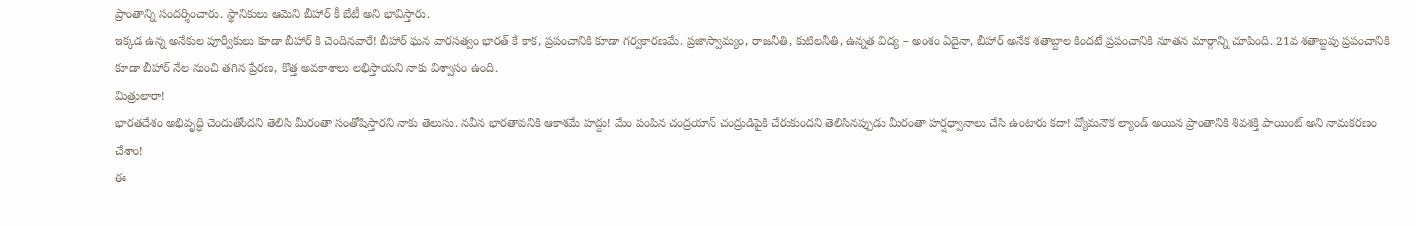ప్రాంతాన్ని సందర్శించారు. స్థానికులు ఆమెని బీహార్ కీ బేటీ అని భావిస్తారు.
ఇక్కడ ఉన్న అనేకుల పూర్వీకులు కూడా బీహార్ కి చెందినవారే! బీహార్ ఘన వారసత్వం భారత్ కే కాక, ప్రపంచానికి కూడా గర్వకారణమే. ప్రజాస్వామ్యం, రాజనీతి, కుటిలనీతి, ఉన్నత విద్య – అంశం ఏదైనా, బీహార్ అనేక శతాబ్దాల కిందటే ప్రపంచానికి నూతన మార్గాన్ని చూపింది. 21వ శతాబ్దపు ప్రపంచానికి కూడా బీహార్ నేల నుంచి తగిన ప్రేరణ, కొత్త అవకాశాలు లభిస్తాయని నాకు విశ్వాసం ఉంది.
మిత్రులారా!
భారతదేశం అభివృద్ధి చెందుతోందని తెలిసి మీరంతా సంతోషిస్తారని నాకు తెలుసు. నవీన భారతావనికి ఆకాశమే హద్దు! మేం పంపిన చంద్రయాన్ చంద్రుడిపైకి చేరుకుందని తెలిసినప్పుడు మీరంతా హర్షధ్వానాలు చేసి ఉంటారు కదా! వ్యోమనౌక ల్యాండ్ అయిన ప్రాంతానికి శివశక్తి పాయింట్ అని నామకరణం చేశాం!
ఈ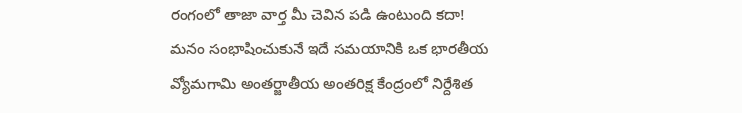రంగంలో తాజా వార్త మీ చెవిన పడి ఉంటుంది కదా! మనం సంభాషించుకునే ఇదే సమయానికి ఒక భారతీయ వ్యోమగామి అంతర్జాతీయ అంతరిక్ష కేంద్రంలో నిర్దేశిత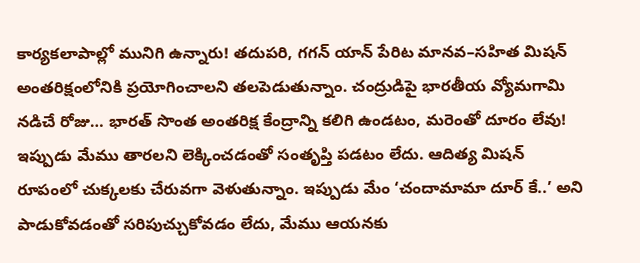కార్యకలాపాల్లో మునిగి ఉన్నారు! తదుపరి, గగన్ యాన్ పేరిట మానవ–సహిత మిషన్ అంతరిక్షంలోనికి ప్రయోగించాలని తలపెడుతున్నాం. చంద్రుడిపై భారతీయ వ్యోమగామి నడిచే రోజు… భారత్ సొంత అంతరిక్ష కేంద్రాన్ని కలిగి ఉండటం, మరెంతో దూరం లేవు!
ఇప్పుడు మేము తారలని లెక్కించడంతో సంతృప్తి పడటం లేదు. ఆదిత్య మిషన్ రూపంలో చుక్కలకు చేరువగా వెళుతున్నాం. ఇప్పుడు మేం ‘చందామామా దూర్ కే..’ అని పాడుకోవడంతో సరిపుచ్చుకోవడం లేదు, మేము ఆయనకు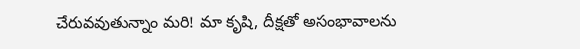చేరువవుతున్నాం మరి! మా కృషి, దీక్షతో అసంభావాలను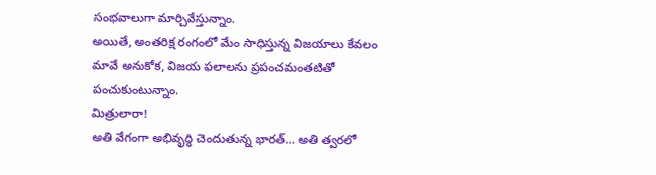సంభవాలుగా మార్చివేస్తున్నాం.
అయితే, అంతరిక్ష రంగంలో మేం సాధిస్తున్న విజయాలు కేవలం మావే అనుకోక, విజయ ఫలాలను ప్రపంచమంతటితో పంచుకుంటున్నాం.
మిత్రులారా!
అతి వేగంగా అభివృద్ధి చెందుతున్న భారత్… అతి త్వరలో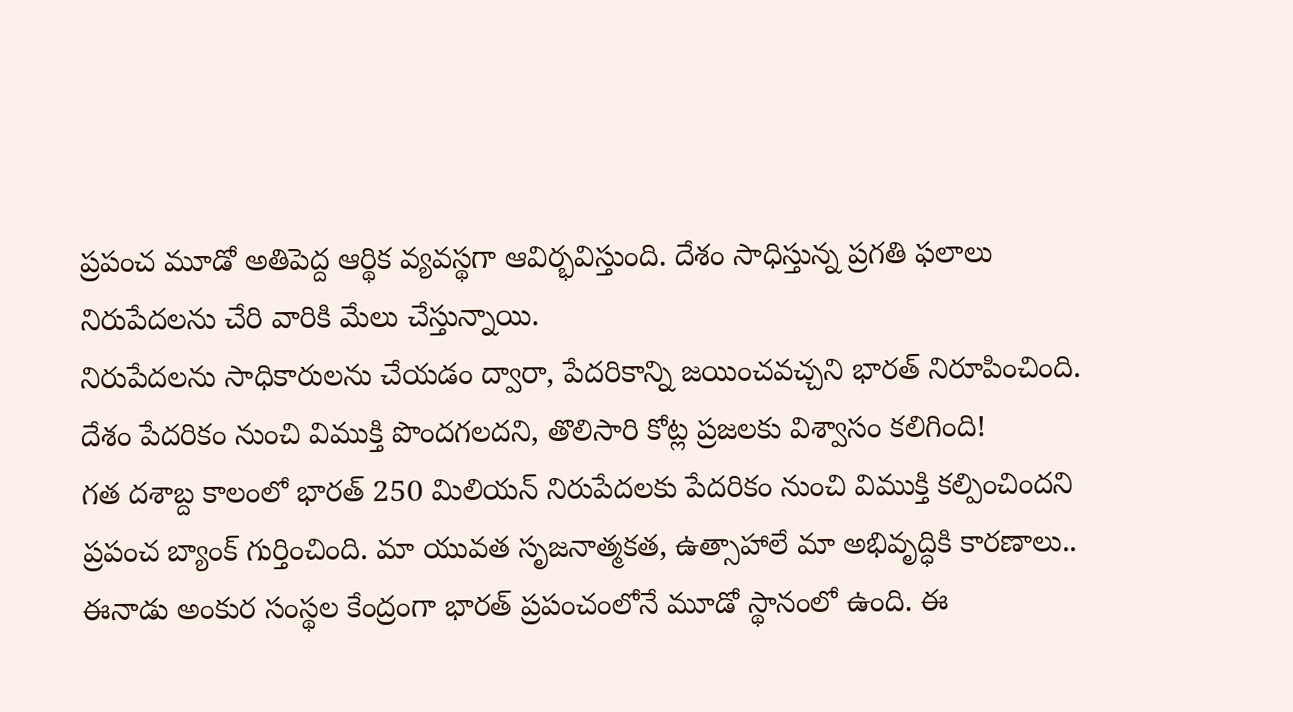ప్రపంచ మూడో అతిపెద్ద ఆర్థిక వ్యవస్థగా ఆవిర్భవిస్తుంది. దేశం సాధిస్తున్న ప్రగతి ఫలాలు నిరుపేదలను చేరి వారికి మేలు చేస్తున్నాయి.
నిరుపేదలను సాధికారులను చేయడం ద్వారా, పేదరికాన్ని జయించవచ్చని భారత్ నిరూపించింది. దేశం పేదరికం నుంచి విముక్తి పొందగలదని, తొలిసారి కోట్ల ప్రజలకు విశ్వాసం కలిగింది!
గత దశాబ్ద కాలంలో భారత్ 250 మిలియన్ నిరుపేదలకు పేదరికం నుంచి విముక్తి కల్పించిందని ప్రపంచ బ్యాంక్ గుర్తించింది. మా యువత సృజనాత్మకత, ఉత్సాహాలే మా అభివృద్ధికి కారణాలు..
ఈనాడు అంకుర సంస్థల కేంద్రంగా భారత్ ప్రపంచంలోనే మూడో స్థానంలో ఉంది. ఈ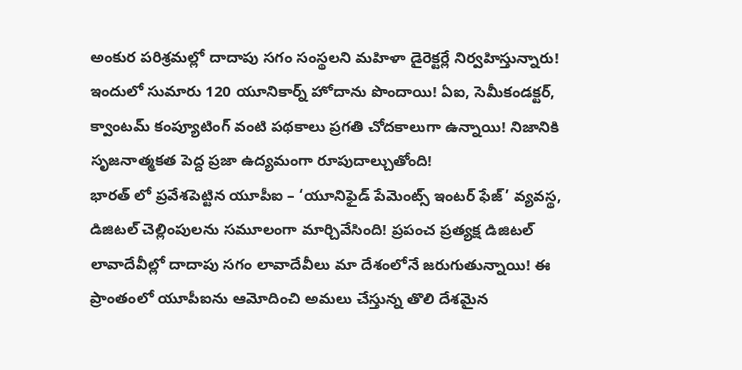అంకుర పరిశ్రమల్లో దాదాపు సగం సంస్థలని మహిళా డైరెక్టర్లే నిర్వహిస్తున్నారు! ఇందులో సుమారు 120 యూనికార్న్ హోదాను పొందాయి! ఏఐ, సెమీకండక్టర్, క్వాంటమ్ కంప్యూటింగ్ వంటి పథకాలు ప్రగతి చోదకాలుగా ఉన్నాయి! నిజానికి సృజనాత్మకత పెద్ద ప్రజా ఉద్యమంగా రూపుదాల్చుతోంది!
భారత్ లో ప్రవేశపెట్టిన యూపీఐ – ‘యూనిఫైడ్ పేమెంట్స్ ఇంటర్ ఫేజ్’ వ్యవస్థ, డిజిటల్ చెల్లింపులను సమూలంగా మార్చివేసింది! ప్రపంచ ప్రత్యక్ష డిజిటల్ లావాదేవీల్లో దాదాపు సగం లావాదేవీలు మా దేశంలోనే జరుగుతున్నాయి! ఈ ప్రాంతంలో యూపీఐను ఆమోదించి అమలు చేస్తున్న తొలి దేశమైన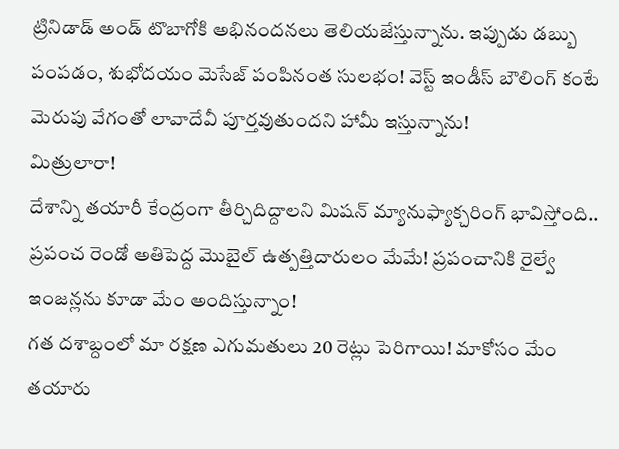ట్రినిడాడ్ అండ్ టొబాగోకి అభినందనలు తెలియజేస్తున్నాను. ఇప్పుడు డబ్బు పంపడం, శుభోదయం మెసేజ్ పంపినంత సులభం! వెస్ట్ ఇండీస్ బౌలింగ్ కంటే మెరుపు వేగంతో లావాదేవీ పూర్తవుతుందని హామీ ఇస్తున్నాను!
మిత్రులారా!
దేశాన్ని తయారీ కేంద్రంగా తీర్చిదిద్దాలని మిషన్ మ్యానుఫ్యాక్చరింగ్ భావిస్తోంది.. ప్రపంచ రెండో అతిపెద్ద మొబైల్ ఉత్పత్తిదారులం మేమే! ప్రపంచానికి రైల్వే ఇంజన్లను కూడా మేం అందిస్తున్నాం!
గత దశాబ్దంలో మా రక్షణ ఎగుమతులు 20 రెట్లు పెరిగాయి! మాకోసం మేం తయారు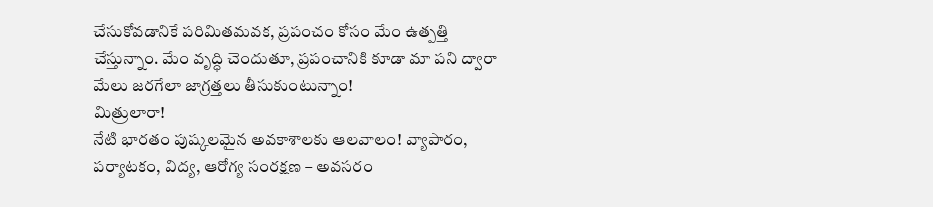చేసుకోవడానికే పరిమితమవక, ప్రపంచం కోసం మేం ఉత్పత్తి చేస్తున్నాం. మేం వృద్ధి చెందుతూ, ప్రపంచానికి కూడా మా పని ద్వారా మేలు జరగేలా జాగ్రత్తలు తీసుకుంటున్నాం!
మిత్రులారా!
నేటి భారతం పుష్కలమైన అవకాశాలకు ఆలవాలం! వ్యాపారం, పర్యాటకం, విద్య, ఆరోగ్య సంరక్షణ – అవసరం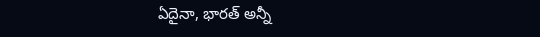ఏదైనా, భారత్ అన్నీ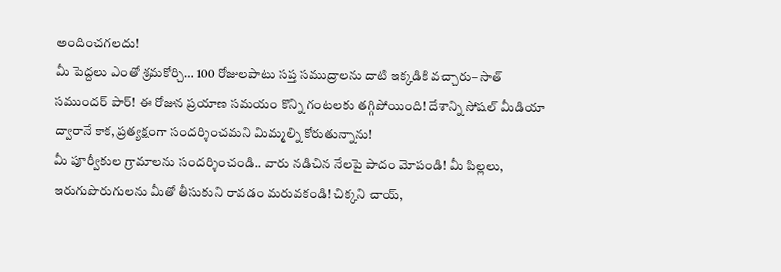అందించగలదు!
మీ పెద్దలు ఎంతో శ్రమకోర్చి… 100 రోజులపాటు సప్త సముద్రాలను దాటి ఇక్కడికి వచ్చారు– సాత్ సముందర్ పార్! ఈ రోజున ప్రయాణ సమయం కొన్ని గంటలకు తగ్గిపోయింది! దేశాన్ని సోషల్ మీడియా ద్వారానే కాక, ప్రత్యక్షంగా సందర్శించమని మిమ్మల్ని కోరుతున్నాను!
మీ పూర్వీకుల గ్రామాలను సందర్శించండి.. వారు నడిచిన నేలపై పాదం మోపండి! మీ పిల్లలు, ఇరుగుపొరుగులను మీతో తీసుకుని రావడం మరువకండి! చిక్కని చాయ్,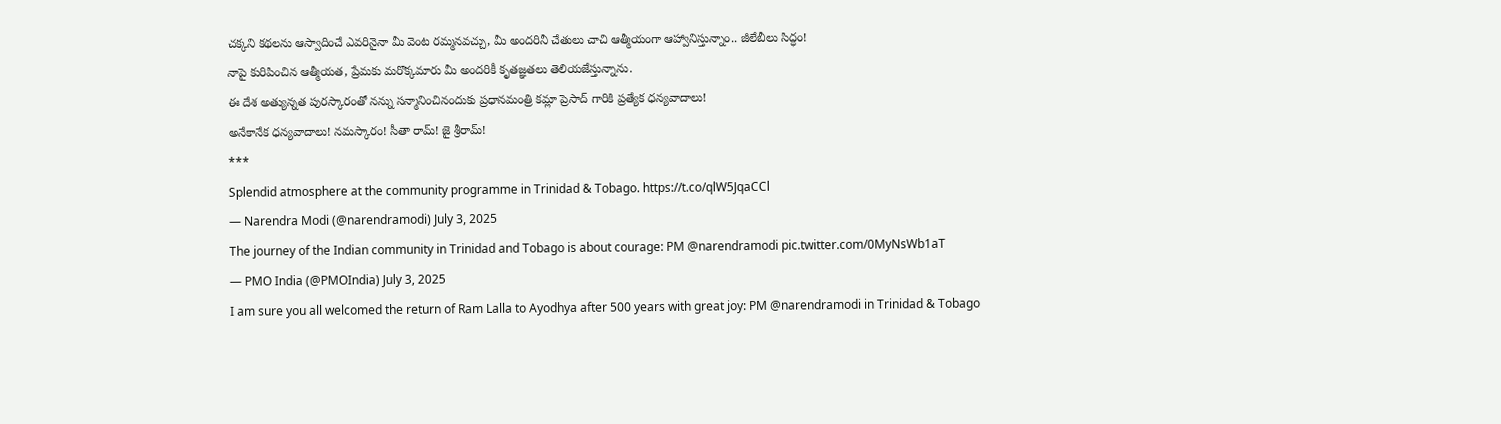చక్కని కథలను ఆస్వాదించే ఎవరినైనా మీ వెంట రమ్మనవచ్చు, మీ అందరినీ చేతులు చాచి ఆత్మీయంగా ఆహ్వానిస్తున్నాం.. జీలేబీలు సిద్ధం!
నాపై కురిపించిన ఆత్మీయత, ప్రేమకు మరొక్కమారు మీ అందరికీ కృతజ్ఞతలు తెలియజేస్తున్నాను.
ఈ దేశ అత్యున్నత పురస్కారంతో నన్ను సన్మానించినందుకు ప్రధానమంత్రి కమ్లా ప్రెసాద్ గారికి ప్రత్యేక ధన్యవాదాలు!
అనేకానేక ధన్యవాదాలు! నమస్కారం! సీతా రామ్! జై శ్రీరామ్!
***
Splendid atmosphere at the community programme in Trinidad & Tobago. https://t.co/qlW5JqaCCl
— Narendra Modi (@narendramodi) July 3, 2025
The journey of the Indian community in Trinidad and Tobago is about courage: PM @narendramodi pic.twitter.com/0MyNsWb1aT
— PMO India (@PMOIndia) July 3, 2025
I am sure you all welcomed the return of Ram Lalla to Ayodhya after 500 years with great joy: PM @narendramodi in Trinidad & Tobago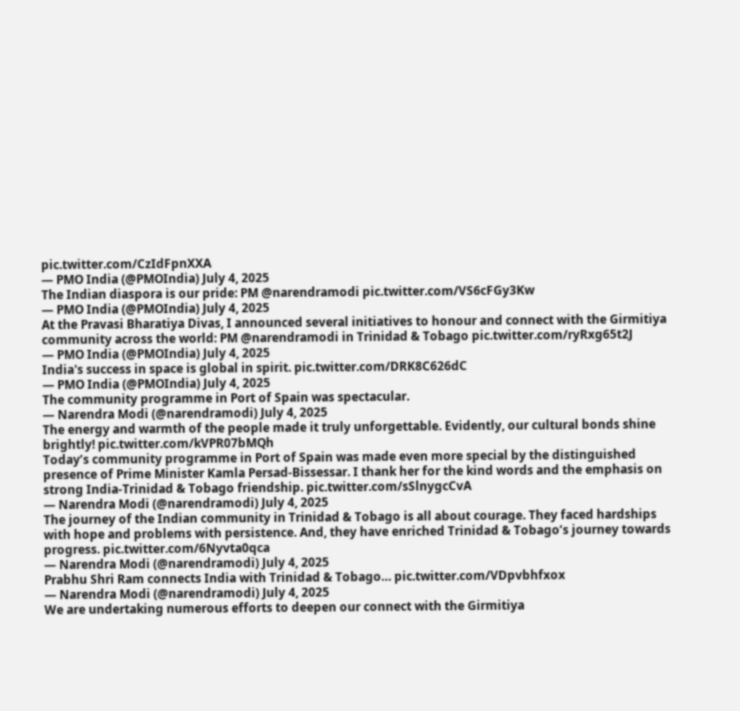pic.twitter.com/CzIdFpnXXA
— PMO India (@PMOIndia) July 4, 2025
The Indian diaspora is our pride: PM @narendramodi pic.twitter.com/VS6cFGy3Kw
— PMO India (@PMOIndia) July 4, 2025
At the Pravasi Bharatiya Divas, I announced several initiatives to honour and connect with the Girmitiya community across the world: PM @narendramodi in Trinidad & Tobago pic.twitter.com/ryRxg65t2J
— PMO India (@PMOIndia) July 4, 2025
India's success in space is global in spirit. pic.twitter.com/DRK8C626dC
— PMO India (@PMOIndia) July 4, 2025
The community programme in Port of Spain was spectacular.
— Narendra Modi (@narendramodi) July 4, 2025
The energy and warmth of the people made it truly unforgettable. Evidently, our cultural bonds shine brightly! pic.twitter.com/kVPR07bMQh
Today’s community programme in Port of Spain was made even more special by the distinguished presence of Prime Minister Kamla Persad-Bissessar. I thank her for the kind words and the emphasis on strong India-Trinidad & Tobago friendship. pic.twitter.com/sSlnygcCvA
— Narendra Modi (@narendramodi) July 4, 2025
The journey of the Indian community in Trinidad & Tobago is all about courage. They faced hardships with hope and problems with persistence. And, they have enriched Trinidad & Tobago’s journey towards progress. pic.twitter.com/6Nyvta0qca
— Narendra Modi (@narendramodi) July 4, 2025
Prabhu Shri Ram connects India with Trinidad & Tobago… pic.twitter.com/VDpvbhfxox
— Narendra Modi (@narendramodi) July 4, 2025
We are undertaking numerous efforts to deepen our connect with the Girmitiya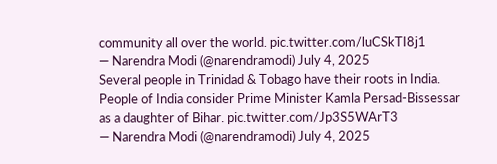community all over the world. pic.twitter.com/luCSkTI8j1
— Narendra Modi (@narendramodi) July 4, 2025
Several people in Trinidad & Tobago have their roots in India. People of India consider Prime Minister Kamla Persad-Bissessar as a daughter of Bihar. pic.twitter.com/Jp3S5WArT3
— Narendra Modi (@narendramodi) July 4, 2025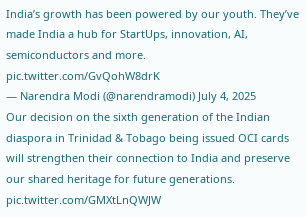India’s growth has been powered by our youth. They’ve made India a hub for StartUps, innovation, AI, semiconductors and more. pic.twitter.com/GvQohW8drK
— Narendra Modi (@narendramodi) July 4, 2025
Our decision on the sixth generation of the Indian diaspora in Trinidad & Tobago being issued OCI cards will strengthen their connection to India and preserve our shared heritage for future generations. pic.twitter.com/GMXtLnQWJW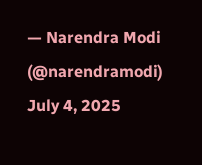— Narendra Modi (@narendramodi) July 4, 2025